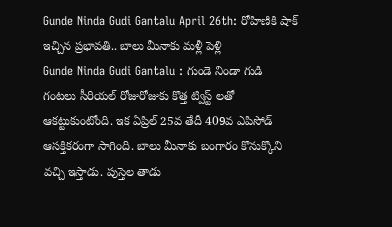Gunde Ninda Gudi Gantalu April 26th: రోహిణికి షాక్ ఇచ్చిన ప్రభావతి.. బాలు మీనాకు మళ్లీ పెళ్లి
Gunde Ninda Gudi Gantalu : గుండె నిండా గుడి గంటలు సీరియల్ రోజురోజుకు కొత్త ట్విస్ట్ లతో ఆకట్టుకుంటోంది. ఇక ఏప్రిల్ 25వ తేదీ 409వ ఎపిసోడ్ ఆసక్తికరంగా సాగింది. బాలు మీనాకు బంగారం కొనుక్కొని వచ్చి ఇస్తాడు. పుస్తెల తాడు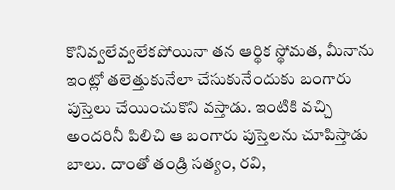కొనివ్వలేవ్వలేకపోయినా తన ఆర్థిక స్థోమత, మీనాను ఇంట్లో తలెత్తుకునేలా చేసుకునేందుకు బంగారు పుస్తెలు చేయించుకొని వస్తాడు. ఇంటికి వచ్చి అందరినీ పిలిచి ఆ బంగారు పుస్తెలను చూపిస్తాడు బాలు. దాంతో తండ్రి సత్యం, రవి,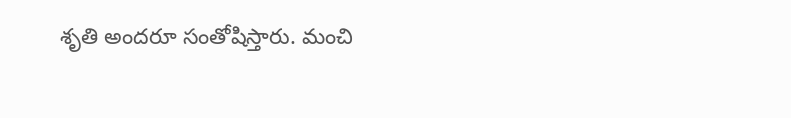శృతి అందరూ సంతోషిస్తారు. మంచి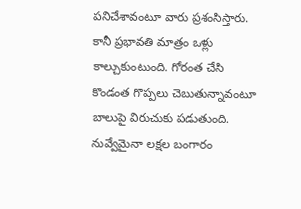పనిచేశావంటూ వారు ప్రశంసిస్తారు. కానీ ప్రభావతి మాత్రం ఒళ్లు కాల్చుకుంటుంది. గోరంత చేసి కొండంత గొప్పలు చెబుతున్నావంటూ బాలుపై విరుచుకు పడుతుంది. నువ్వేమైనా లక్షల బంగారం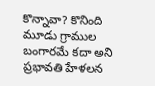కొన్నావా? కొనింది మూడు గ్రాముల బంగారమే కదా అని ప్రభావతి హేళలన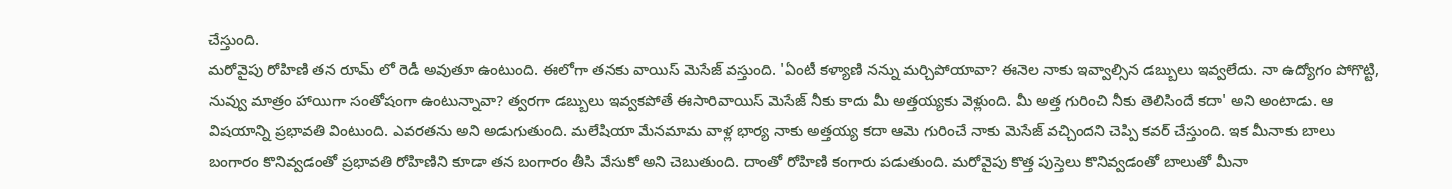చేస్తుంది.
మరోవైపు రోహిణి తన రూమ్ లో రెడీ అవుతూ ఉంటుంది. ఈలోగా తనకు వాయిస్ మెసేజ్ వస్తుంది. 'ఏంటీ కళ్యాణి నన్ను మర్చిపోయావా? ఈనెల నాకు ఇవ్వాల్సిన డబ్బులు ఇవ్వలేదు. నా ఉద్యోగం పోగొట్టి, నువ్వు మాత్రం హాయిగా సంతోషంగా ఉంటున్నావా? త్వరగా డబ్బులు ఇవ్వకపోతే ఈసారివాయిస్ మెసేజ్ నీకు కాదు మీ అత్తయ్యకు వెళ్లుంది. మీ అత్త గురించి నీకు తెలిసిందే కదా' అని అంటాడు. ఆ విషయాన్ని ప్రభావతి వింటుంది. ఎవరతను అని అడుగుతుంది. మలేషియా మేనమామ వాళ్ల భార్య నాకు అత్తయ్య కదా ఆమె గురించే నాకు మెసేజ్ వచ్చిందని చెప్పి కవర్ చేస్తుంది. ఇక మీనాకు బాలు బంగారం కొనివ్వడంతో ప్రభావతి రోహిణిని కూడా తన బంగారం తీసి వేసుకో అని చెబుతుంది. దాంతో రోహిణి కంగారు పడుతుంది. మరోవైపు కొత్త పుస్తెలు కొనివ్వడంతో బాలుతో మీనా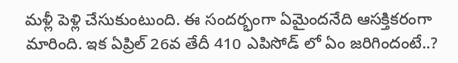మళ్లీ పెళ్లి చేసుకుంటుంది. ఈ సందర్భంగా ఏమైందనేది ఆసక్తికరంగా మారింది. ఇక ఏప్రిల్ 26వ తేదీ 410 ఎపిసోడ్ లో ఏం జరిగిందంటే..?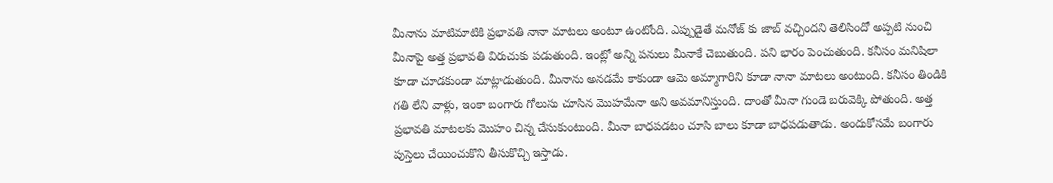మీనాను మాటిమాటికి ప్రభావతి నానా మాటలు అంటూ ఉంటోంది. ఎప్పుడైతే మనోజ్ కు జాబ్ వచ్చిందని తెలిసిందో అప్పటి నుంచి మీనాపై అత్త ప్రభావతి విరుచుకు పడుతుంది. ఇంట్లో అన్ని పనులు మీనాకే చెబుతుంది. పని భారం పెంచుతుంది. కనీసం మనిషిలా కూడా చూడకుండా మాట్లాడుతుంది. మీనాను అనడమే కాకుండా ఆమె అమ్మాగారిని కూడా నానా మాటలు అంటుంది. కనీసం తిండికి గతి లేని వాళ్లు, ఇంకా బంగారు గోలుసు చూసిన మొహమేనా అని అవమానిస్తుంది. దాంతో మీనా గుండె బరువెక్కి పోతుంది. అత్త ప్రభావతి మాటలకు మొహం చిన్న చేసుకుంటుంది. మీనా బాధపడటం చూసి బాలు కూడా బాధపడుతాడు. అందుకోసమే బంగారు పుస్తెలు చేయించుకొని తీసుకొచ్చి ఇస్తాడు.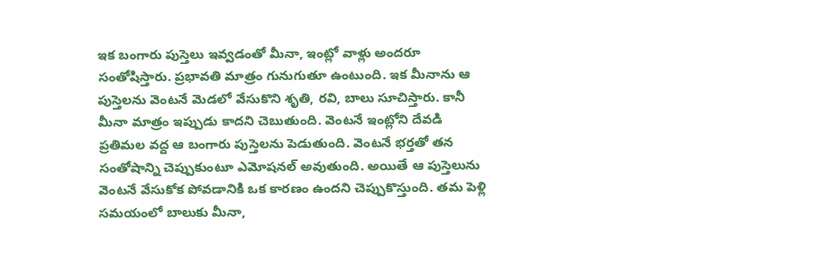ఇక బంగారు పుస్తెలు ఇవ్వడంతో మీనా, ఇంట్లో వాళ్లు అందరూ సంతోషిస్తారు. ప్రభావతి మాత్రం గునుగుతూ ఉంటుంది. ఇక మీనాను ఆ పుస్తెలను వెంటనే మెడలో వేసుకొని శృతి, రవి, బాలు సూచిస్తారు. కానీ మీనా మాత్రం ఇప్పుడు కాదని చెబుతుంది. వెంటనే ఇంట్లోని దేవడి ప్రతిమల వద్ద ఆ బంగారు పుస్తెలను పెడుతుంది. వెంటనే భర్తతో తన సంతోషాన్ని చెప్పుకుంటూ ఎమోషనల్ అవుతుంది. అయితే ఆ పుస్తెలును వెంటనే వేసుకోక పోవడానికి ఒక కారణం ఉందని చెప్పుకొస్తుంది. తమ పెళ్లి సమయంలో బాలుకు మీనా,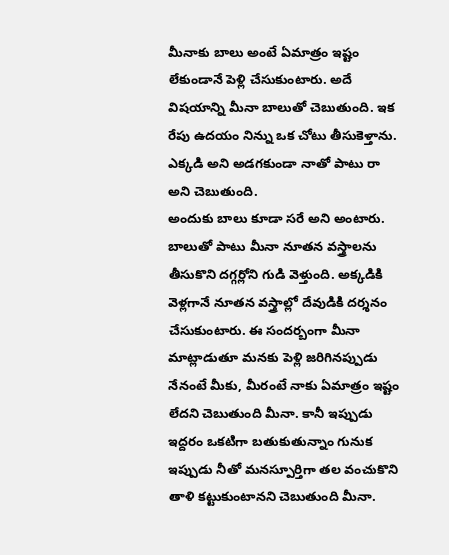మీనాకు బాలు అంటే ఏమాత్రం ఇష్టం లేకుండానే పెళ్లి చేసుకుంటారు. అదే విషయాన్ని మీనా బాలుతో చెబుతుంది. ఇక రేపు ఉదయం నిన్ను ఒక చోటు తీసుకెళ్తాను. ఎక్కడి అని అడగకుండా నాతో పాటు రా అని చెబుతుంది.
అందుకు బాలు కూడా సరే అని అంటారు. బాలుతో పాటు మీనా నూతన వస్త్రాలను తీసుకొని దగ్గర్లోని గుడి వెళ్తుంది. అక్కడికి వెళ్లగానే నూతన వస్త్రాల్లో దేవుడికి దర్శనం చేసుకుంటారు. ఈ సందర్బంగా మీనా మాట్లాడుతూ మనకు పెళ్లి జరిగినప్పుడు నేనంటే మీకు, మీరంటే నాకు ఏమాత్రం ఇష్టం లేదని చెబుతుంది మీనా. కానీ ఇప్పుడు ఇద్దరం ఒకటిగా బతుకుతున్నాం గునుక ఇప్పుడు నీతో మనస్పూర్తిగా తల వంచుకొని తాళి కట్టుకుంటానని చెబుతుంది మీనా.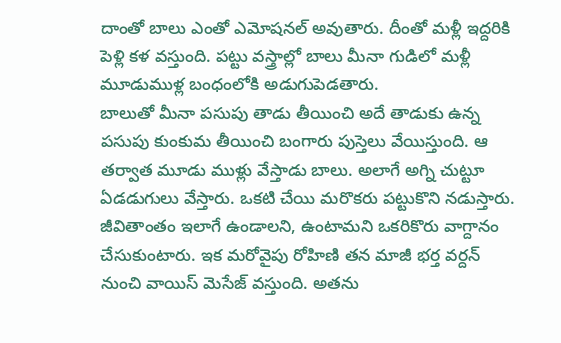దాంతో బాలు ఎంతో ఎమోషనల్ అవుతారు. దీంతో మళ్లీ ఇద్దరికి పెళ్లి కళ వస్తుంది. పట్టు వస్త్రాల్లో బాలు మీనా గుడిలో మళ్లీ మూడుముళ్ల బంధంలోకి అడుగుపెడతారు.
బాలుతో మీనా పసుపు తాడు తీయించి అదే తాడుకు ఉన్న పసుపు కుంకుమ తీయించి బంగారు పుస్తెలు వేయిస్తుంది. ఆ తర్వాత మూడు ముళ్లు వేస్తాడు బాలు. అలాగే అగ్ని చుట్టూ ఏడడుగులు వేస్తారు. ఒకటి చేయి మరొకరు పట్టుకొని నడుస్తారు. జీవితాంతం ఇలాగే ఉండాలని, ఉంటామని ఒకరికొరు వాగ్దానం చేసుకుంటారు. ఇక మరోవైపు రోహిణి తన మాజీ భర్త వర్దన్ నుంచి వాయిస్ మెసేజ్ వస్తుంది. అతను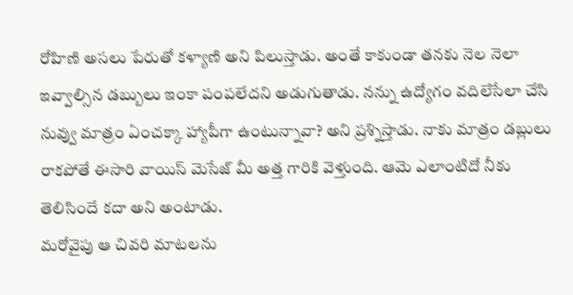రోహిణి అసలు పేరుతో కళ్యాణి అని పిలుస్తాడు. అంతే కాకుండా తనకు నెల నెలా ఇవ్వాల్సిన డబ్బులు ఇంకా పంపలేదని అడుగుతాడు. నన్ను ఉద్యోగం వదిలేసేలా చేసి నువ్వు మాత్రం ఏంచక్కా హ్యాపీగా ఉంటున్నావా? అని ప్రశ్నిస్తాడు. నాకు మాత్రం డబ్లులు రాకపోతే ఈసారి వాయిస్ మెసేజ్ మీ అత్త గారికి వెళ్తుంది. ఆమె ఎలాంటిదో నీకు తెలిసిందే కదా అని అంటాడు.
మరోవైపు ఆ చివరి మాటలను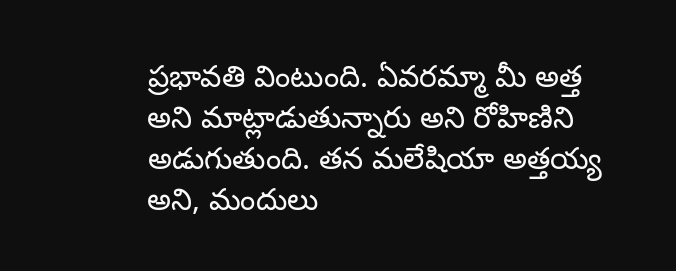ప్రభావతి వింటుంది. ఏవరమ్మా మీ అత్త అని మాట్లాడుతున్నారు అని రోహిణిని అడుగుతుంది. తన మలేషియా అత్తయ్య అని, మందులు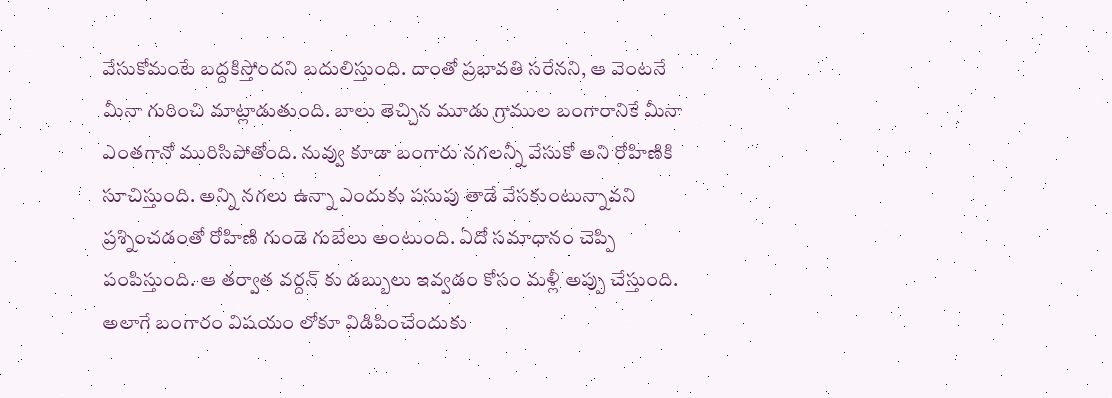వేసుకోమంటే బద్దకిస్తోందని బదులిస్తుంది. దాంతో ప్రభావతి సరేనని, ఆ వెంటనే మీనా గురించి మాట్లాడుతుంది. బాలు తెచ్చిన మూడు గ్రాముల బంగారానికే మీనా ఎంతగానో మురిసిపోతోంది. నువ్వు కూడా బంగారు నగలన్నీ వేసుకో అని రోహిణికి సూచిస్తుంది. అన్ని నగలు ఉన్నా ఎందుకు పసుపు తాడే వేసకుంటున్నావని ప్రశ్నించడంతో రోహిణి గుండె గుబేలు అంటుంది. ఏదో సమాధానం చెప్పి పంపిస్తుంది. ఆ తర్వాత వర్దన్ కు డబ్బులు ఇవ్వడం కోసం మళ్లీ అప్పు చేస్తుంది. అలాగే బంగారం విషయం లోకూ విడిపించేందుకు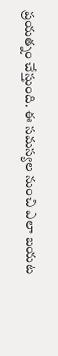ప్రయత్నం చేస్తుంది. ఈ సమస్యల నుంచి ఎలా బయట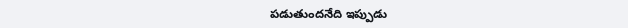పడుతుందనేది ఇప్పుడు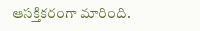ఆసక్తికరంగా మారింది.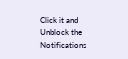Click it and Unblock the Notifications